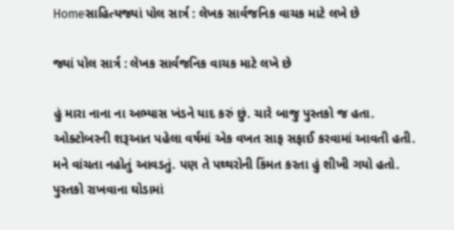Homeસાહિત્યજ્યાં પોલ સાર્ત્ર : લેખક સાર્વજનિક વાચક માટે લખે છે

જ્યાં પોલ સાર્ત્ર : લેખક સાર્વજનિક વાચક માટે લખે છે

હું મારા નાના ના અભ્યાસ ખંડને યાદ કરું છું. ચારે બાજુ પુસ્તકો જ હતા. ઓક્ટોબરની શરૂઆત પહેલા વર્ષમાં એક વખત સાફ સફાઈ કરવામાં આવતી હતી. મને વાંચતા નહોતું આવડતું. પણ તે પથ્થરોની કિંમત કરતા હું શીખી ગયો હતો. પુસ્તકો રાખવાના ઘોડામાં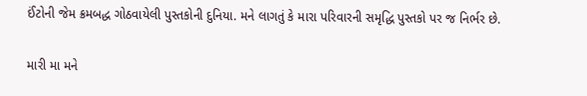ઈંટોની જેમ ક્રમબદ્ધ ગોઠવાયેલી પુસ્તકોની દુનિયા. મને લાગતું કે મારા પરિવારની સમૃદ્ધિ પુસ્તકો પર જ નિર્ભર છે.

મારી મા મને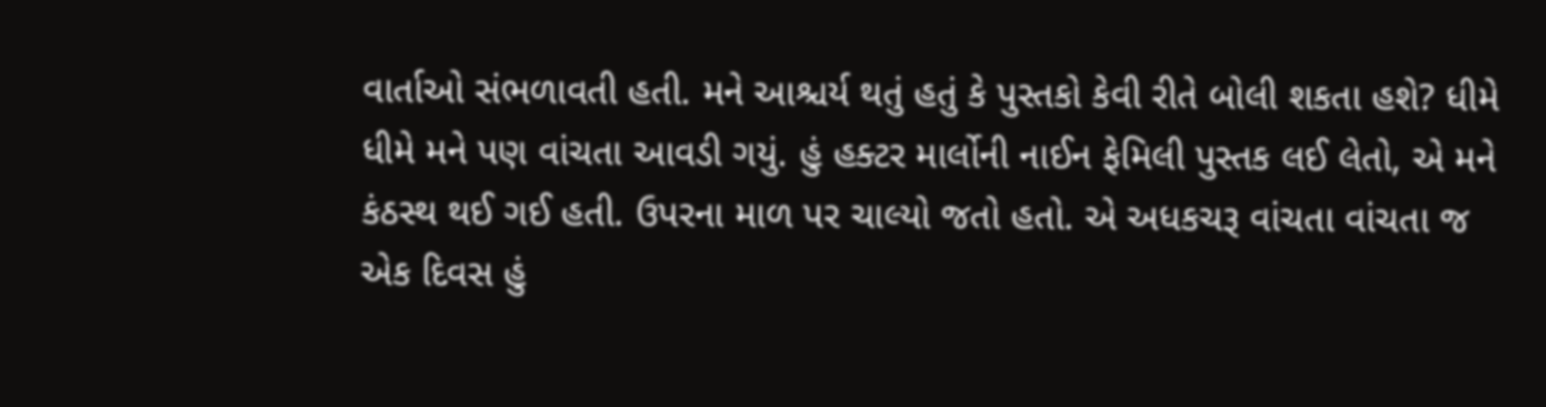વાર્તાઓ સંભળાવતી હતી. મને આશ્ચર્ય થતું હતું કે પુસ્તકો કેવી રીતે બોલી શકતા હશે? ધીમે ધીમે મને પણ વાંચતા આવડી ગયું. હું હક્ટર માર્લોની નાઈન ફેમિલી પુસ્તક લઈ લેતો, એ મને કંઠસ્થ થઈ ગઈ હતી. ઉપરના માળ પર ચાલ્યો જતો હતો. એ અધકચરૂ વાંચતા વાંચતા જ એક દિવસ હું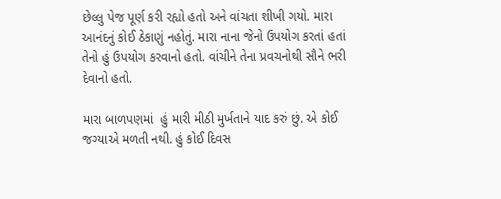છેલ્લુ પેજ પૂર્ણ કરી રહ્યો હતો અને વાંચતા શીખી ગયો. મારા આનંદનું કોઈ ઠેકાણું નહોતું. મારા નાના જેનો ઉપયોગ કરતાં હતાં તેનો હું ઉપયોગ કરવાનો હતો. વાંચીને તેના પ્રવચનોથી સૌને ભરી દેવાનો હતો.

મારા બાળપણમાં  હું મારી મીઠી મુર્ખતાને યાદ કરું છું. એ કોઈ જગ્યાએ મળતી નથી. હું કોઈ દિવસ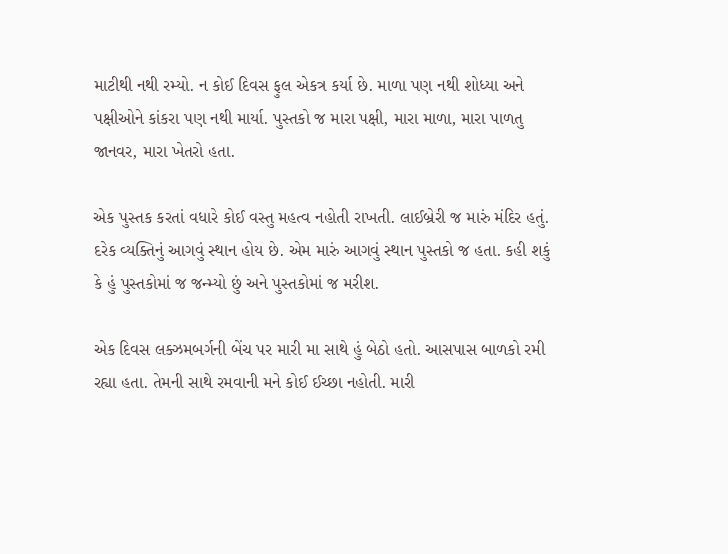માટીથી નથી રમ્યો. ન કોઈ દિવસ ફુલ એકત્ર કર્યા છે. માળા પણ નથી શોધ્યા અને પક્ષીઓને કાંકરા પણ નથી માર્યા. પુસ્તકો જ મારા પક્ષી, મારા માળા, મારા પાળતુ જાનવર, મારા ખેતરો હતા.

એક પુસ્તક કરતાં વધારે કોઈ વસ્તુ મહત્વ નહોતી રાખતી. લાઈબ્રેરી જ મારું મંદિર હતું. દરેક વ્યક્તિનું આગવું સ્થાન હોય છે. એમ મારું આગવું સ્થાન પુસ્તકો જ હતા. કહી શકું કે હું પુસ્તકોમાં જ જન્મ્યો છું અને પુસ્તકોમાં જ મરીશ.

એક દિવસ લક્ઝમબર્ગની બેંચ પર મારી મા સાથે હું બેઠો હતો. આસપાસ બાળકો રમી રહ્યા હતા. તેમની સાથે રમવાની મને કોઈ ઈચ્છા નહોતી. મારી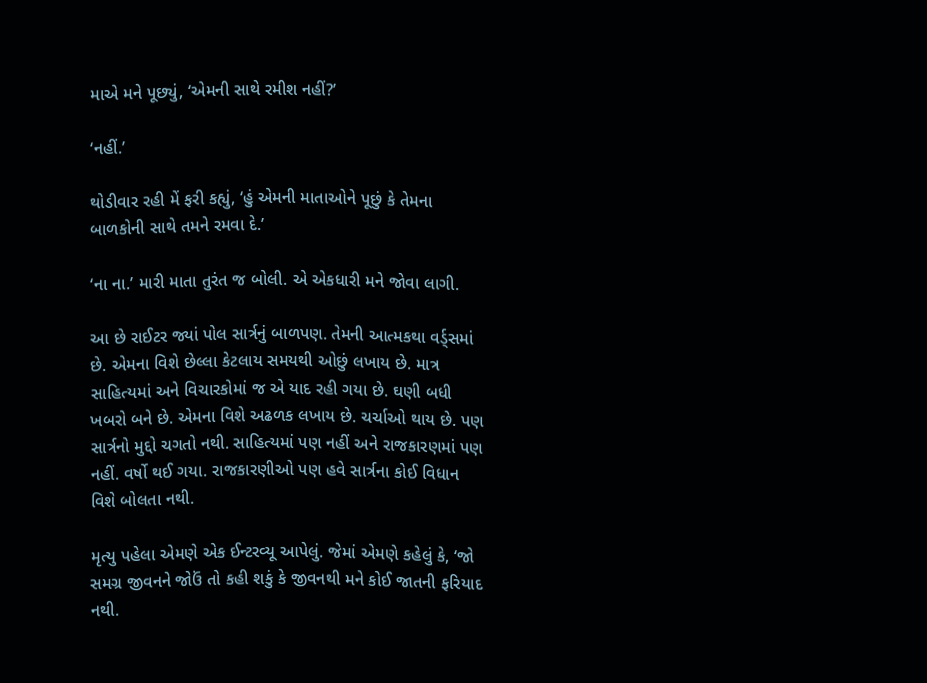માએ મને પૂછ્યું, ‘એમની સાથે રમીશ નહીં?’

‘નહીં.’

થોડીવાર રહી મેં ફરી કહ્યું, ‘હું એમની માતાઓને પૂછું કે તેમના બાળકોની સાથે તમને રમવા દે.’

‘ના ના.’ મારી માતા તુરંત જ બોલી. એ એકધારી મને જોવા લાગી.

આ છે રાઈટર જ્યાં પોલ સાર્ત્રનું બાળપણ. તેમની આત્મકથા વર્ડ્સમાં છે. એમના વિશે છેલ્લા કેટલાય સમયથી ઓછું લખાય છે. માત્ર સાહિત્યમાં અને વિચારકોમાં જ એ યાદ રહી ગયા છે. ઘણી બધી ખબરો બને છે. એમના વિશે અઢળક લખાય છે. ચર્ચાઓ થાય છે. પણ સાર્ત્રનો મુદ્દો ચગતો નથી. સાહિત્યમાં પણ નહીં અને રાજકારણમાં પણ નહીં. વર્ષો થઈ ગયા. રાજકારણીઓ પણ હવે સાર્ત્રના કોઈ વિધાન વિશે બોલતા નથી.

મૃત્યુ પહેલા એમણે એક ઈન્ટરવ્યૂ આપેલું. જેમાં એમણે કહેલું કે, ‘જો સમગ્ર જીવનને જોઉં તો કહી શકું કે જીવનથી મને કોઈ જાતની ફરિયાદ નથી.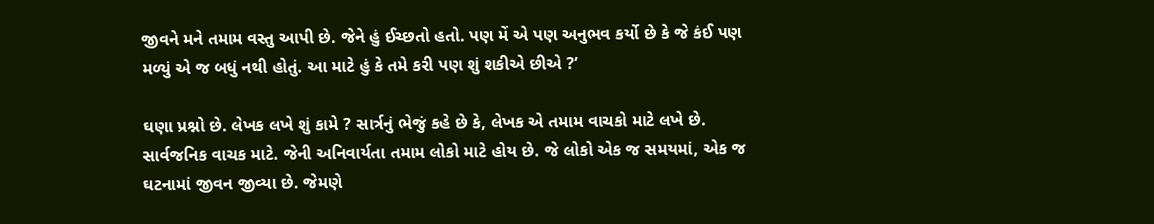જીવને મને તમામ વસ્તુ આપી છે. જેને હું ઈચ્છતો હતો. પણ મેં એ પણ અનુભવ કર્યો છે કે જે કંઈ પણ મળ્યું એ જ બધું નથી હોતું. આ માટે હું કે તમે કરી પણ શું શકીએ છીએ ?’

ઘણા પ્રશ્નો છે. લેખક લખે શું કામે ? સાર્ત્રનું ભેજું કહે છે કે, લેખક એ તમામ વાચકો માટે લખે છે. સાર્વજનિક વાચક માટે. જેની અનિવાર્યતા તમામ લોકો માટે હોય છે. જે લોકો એક જ સમયમાં, એક જ ઘટનામાં જીવન જીવ્યા છે. જેમણે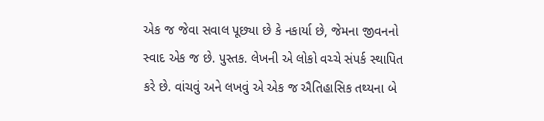એક જ જેવા સવાલ પૂછ્યા છે કે નકાર્યા છે, જેમના જીવનનો સ્વાદ એક જ છે. પુસ્તક. લેખની એ લોકો વચ્ચે સંપર્ક સ્થાપિત કરે છે. વાંચવું અને લખવું એ એક જ ઐતિહાસિક તથ્યના બે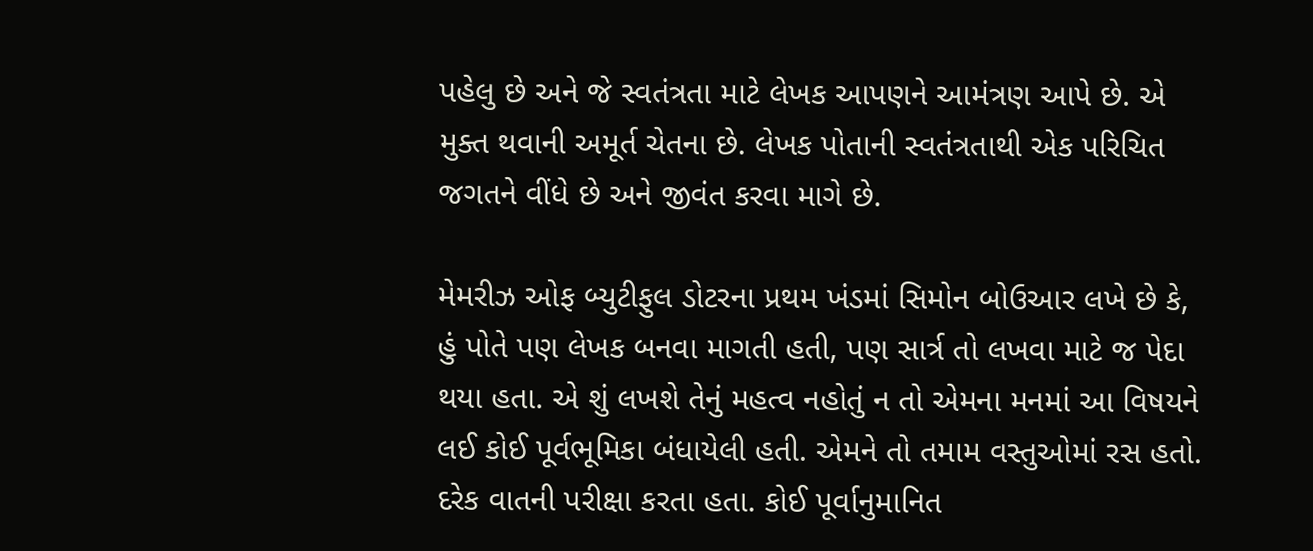પહેલુ છે અને જે સ્વતંત્રતા માટે લેખક આપણને આમંત્રણ આપે છે. એ મુક્ત થવાની અમૂર્ત ચેતના છે. લેખક પોતાની સ્વતંત્રતાથી એક પરિચિત જગતને વીંધે છે અને જીવંત કરવા માગે છે.

મેમરીઝ ઓફ બ્યુટીફુલ ડોટરના પ્રથમ ખંડમાં સિમોન બોઉઆર લખે છે કે, હું પોતે પણ લેખક બનવા માગતી હતી, પણ સાર્ત્ર તો લખવા માટે જ પેદા થયા હતા. એ શું લખશે તેનું મહત્વ નહોતું ન તો એમના મનમાં આ વિષયને લઈ કોઈ પૂર્વભૂમિકા બંધાયેલી હતી. એમને તો તમામ વસ્તુઓમાં રસ હતો. દરેક વાતની પરીક્ષા કરતા હતા. કોઈ પૂર્વાનુમાનિત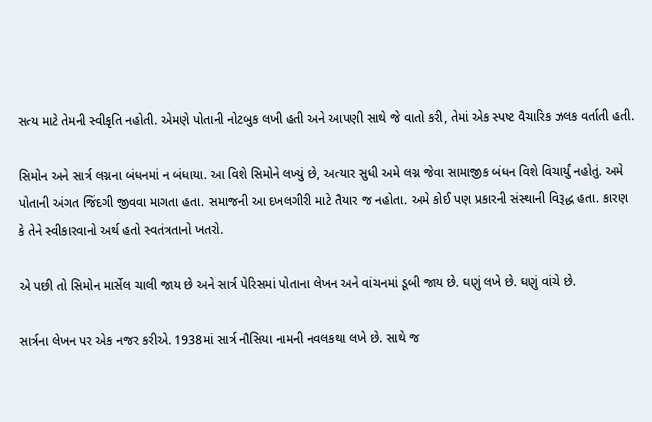સત્ય માટે તેમની સ્વીકૃતિ નહોતી. એમણે પોતાની નોટબુક લખી હતી અને આપણી સાથે જે વાતો કરી, તેમાં એક સ્પષ્ટ વૈચારિક ઝલક વર્તાતી હતી.

સિમોન અને સાર્ત્ર લગ્નના બંધનમાં ન બંધાયા. આ વિશે સિમોને લખ્યું છે, અત્યાર સુધી અમે લગ્ન જેવા સામાજીક બંધન વિશે વિચાર્યું નહોતું. અમે પોતાની અંગત જિંદગી જીવવા માગતા હતા. સમાજની આ દખલગીરી માટે તૈયાર જ નહોતા. અમે કોઈ પણ પ્રકારની સંસ્થાની વિરૂદ્ધ હતા. કારણ કે તેને સ્વીકારવાનો અર્થ હતો સ્વતંત્રતાનો ખતરો.

એ પછી તો સિમોન માર્સેલ ચાલી જાય છે અને સાર્ત્ર પેરિસમાં પોતાના લેખન અને વાંચનમાં ડૂબી જાય છે. ઘણું લખે છે. ઘણું વાંચે છે.

સાર્ત્રના લેખન પર એક નજર કરીએ. 1938માં સાર્ત્ર નૌસિયા નામની નવલકથા લખે છે. સાથે જ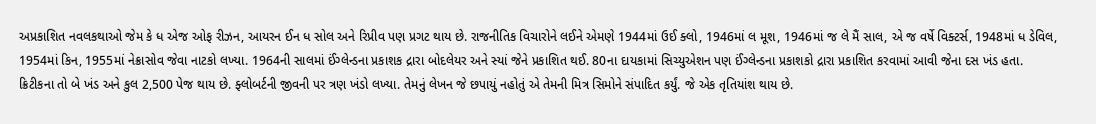અપ્રકાશિત નવલકથાઓ જેમ કે ધ એજ ઓફ રીઝન, આયરન ઈન ધ સોલ અને રિપ્રીવ પણ પ્રગટ થાય છે. રાજનીતિક વિચારોને લઈને એમણે 1944માં ઉઈ ક્લો, 1946માં લ મૂશ, 1946માં જ લે મૈં સાલ, એ જ વર્ષે વિક્ટર્સ, 1948માં ધ ડેવિલ, 1954માં કિન, 1955માં નેક્રાસોવ જેવા નાટકો લખ્યા. 1964ની સાલમાં ઈંગ્લેન્ડના પ્રકાશક દ્રારા બોદલેયર અને સ્યાં જેને પ્રકાશિત થઈ. 80ના દાયકામાં સિચ્યુએશન પણ ઈંગ્લેન્ડના પ્રકાશકો દ્રારા પ્રકાશિત કરવામાં આવી જેના દસ ખંડ હતા. ક્રિટીકના તો બે ખંડ અને કુલ 2,500 પેજ થાય છે. ફ્લોબર્ટની જીવની પર ત્રણ ખંડો લખ્યા. તેમનું લેખન જે છપાયું નહોતું એ તેમની મિત્ર સિમોને સંપાદિત કર્યું. જે એક તૃતિયાંશ થાય છે.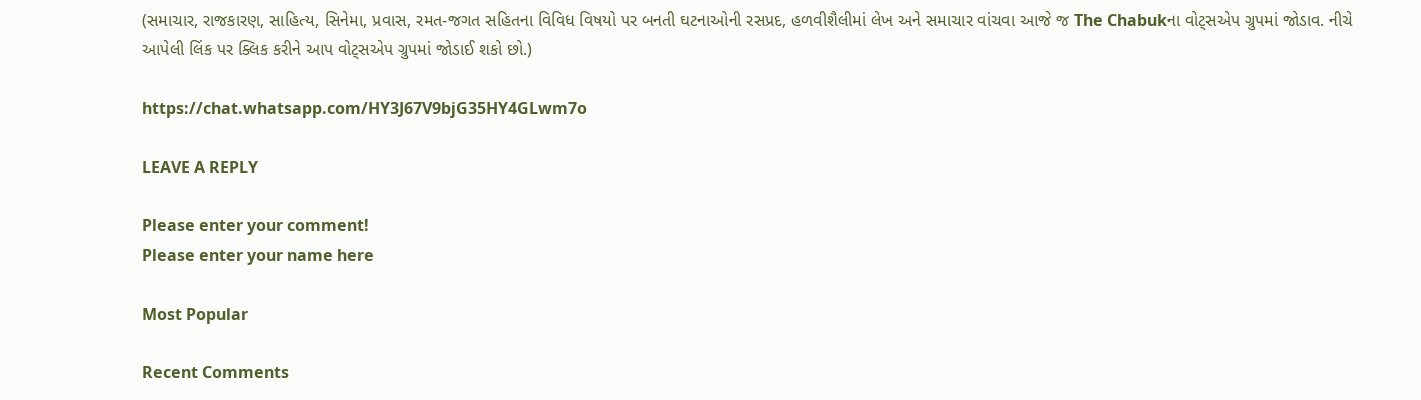(સમાચાર, રાજકારણ, સાહિત્ય, સિનેમા, પ્રવાસ, રમત-જગત સહિતના વિવિધ વિષયો પર બનતી ઘટનાઓની રસપ્રદ, હળવીશૈલીમાં લેખ અને સમાચાર વાંચવા આજે જ The Chabukના વોટ્સએપ ગ્રુપમાં જોડાવ. નીચે આપેલી લિંક પર ક્લિક કરીને આપ વોટ્સએપ ગ્રુપમાં જોડાઈ શકો છો.)

https://chat.whatsapp.com/HY3J67V9bjG35HY4GLwm7o

LEAVE A REPLY

Please enter your comment!
Please enter your name here

Most Popular

Recent Comments